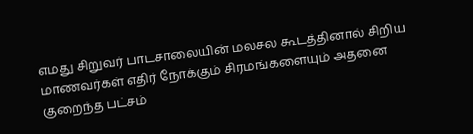எமது சிறுவர் பாடசாலையின் மலசல கூடத்தினால் சிறிய மாணவர்கள் எதிர் நோக்கும் சிரமங்களையும் அதனை குறைந்த பட்சம்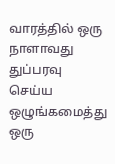வாரத்தில் ஒரு நாளாவது துப்பரவு செய்ய ஒழுங்கமைத்து ஒரு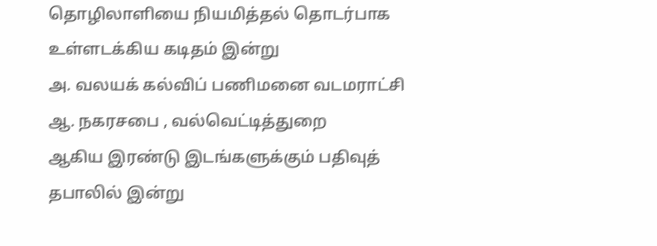தொழிலாளியை நியமித்தல் தொடர்பாக உள்ளடக்கிய கடிதம் இன்று
அ. வலயக் கல்விப் பணிமனை வடமராட்சி
ஆ. நகரசபை , வல்வெட்டித்துறை
ஆகிய இரண்டு இடங்களுக்கும் பதிவுத் தபாலில் இன்று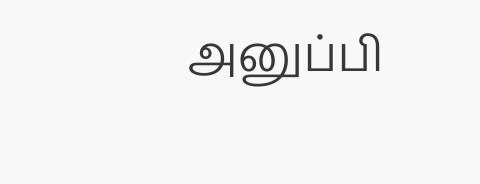அனுப்பி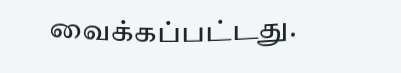வைக்கப்பட்டது.